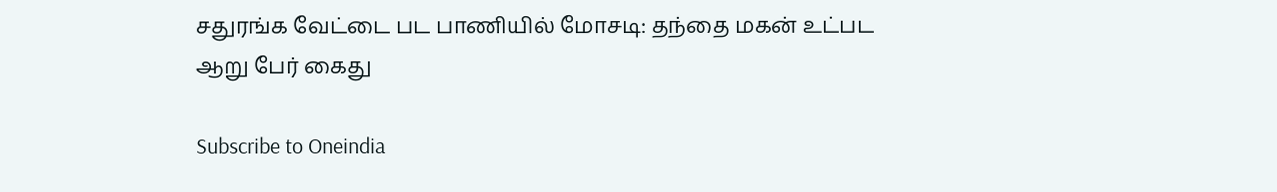சதுரங்க வேட்டை பட பாணியில் மோசடி: தந்தை மகன் உட்பட ஆறு பேர் கைது

Subscribe to Oneindia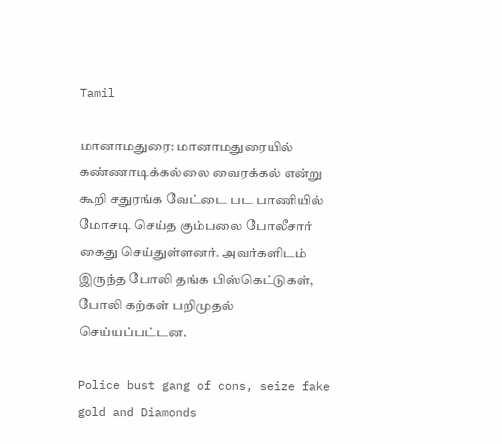Tamil

மானாமதுரை: மானாமதுரையில் கண்ணாடிக்கல்லை வைரக்கல் என்று கூறி சதுரங்க வேட்டை பட பாணியில் மோசடி செய்த கும்பலை போலீசார் கைது செய்துள்ளனர். அவர்களிடம் இருந்த போலி தங்க பிஸ்கெட்டுகள், போலி கற்கள் பறிமுதல் செய்யப்பட்டன.

Police bust gang of cons, seize fake gold and Diamonds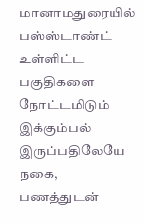மானாமதுரையில் பஸ்ஸ்டாண்ட் உள்ளிட்ட பகுதிகளை நோட்டமிடும் இக்கும்பல் இருப்பதிலேயே நகை, பணத்துடன்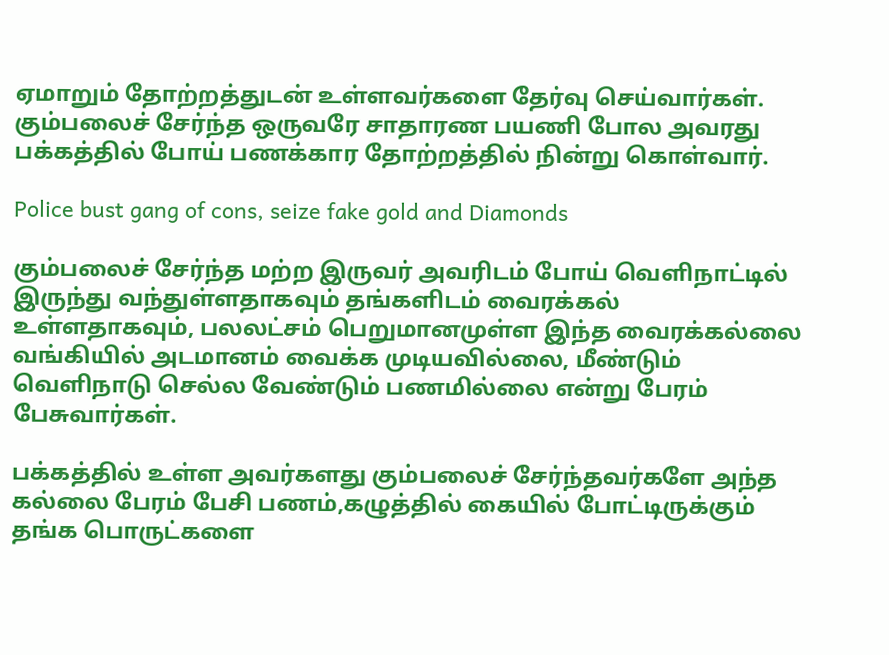ஏமாறும் தோற்றத்துடன் உள்ளவர்களை தேர்வு செய்வார்கள். கும்பலைச் சேர்ந்த ஒருவரே சாதாரண பயணி போல அவரது பக்கத்தில் போய் பணக்கார தோற்றத்தில் நின்று கொள்வார்.

Police bust gang of cons, seize fake gold and Diamonds

கும்பலைச் சேர்ந்த மற்ற இருவர் அவரிடம் போய் வெளிநாட்டில் இருந்து வந்துள்ளதாகவும் தங்களிடம் வைரக்கல் உள்ளதாகவும், பலலட்சம் பெறுமானமுள்ள இந்த வைரக்கல்லை வங்கியில் அடமானம் வைக்க முடியவில்லை, மீண்டும் வெளிநாடு செல்ல வேண்டும் பணமில்லை என்று பேரம் பேசுவார்கள்.

பக்கத்தில் உள்ள அவர்களது கும்பலைச் சேர்ந்தவர்களே அந்த கல்லை பேரம் பேசி பணம்,கழுத்தில் கையில் போட்டிருக்கும் தங்க பொருட்களை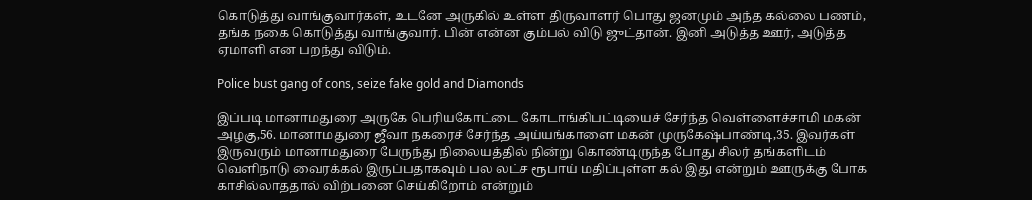கொடுத்து வாங்குவார்கள், உடனே அருகில் உள்ள திருவாளர் பொது ஜனமும் அந்த கல்லை பணம், தங்க நகை கொடுத்து வாங்குவார். பின் என்ன கும்பல் விடு ஜுட்தான். இனி அடுத்த ஊர், அடுத்த ஏமாளி என பறந்து விடும்.

Police bust gang of cons, seize fake gold and Diamonds

இப்படி மானாமதுரை அருகே பெரியகோட்டை கோடாங்கிபட்டியைச் சேர்ந்த வெள்ளைச்சாமி மகன் அழகு,56. மானாமதுரை ஜீவா நகரைச் சேர்ந்த அய்யங்காளை மகன் முருகேஷ்பாண்டி,35. இவர்கள் இருவரும் மானாமதுரை பேருந்து நிலையத்தில் நின்று கொண்டிருந்த போது சிலர் தங்களிடம் வெளிநாடு வைரக்கல் இருப்பதாகவும் பல லட்ச ரூபாய் மதிப்புள்ள கல் இது என்றும் ஊருக்கு போக காசில்லாததால் விற்பனை செய்கிறோம் என்றும்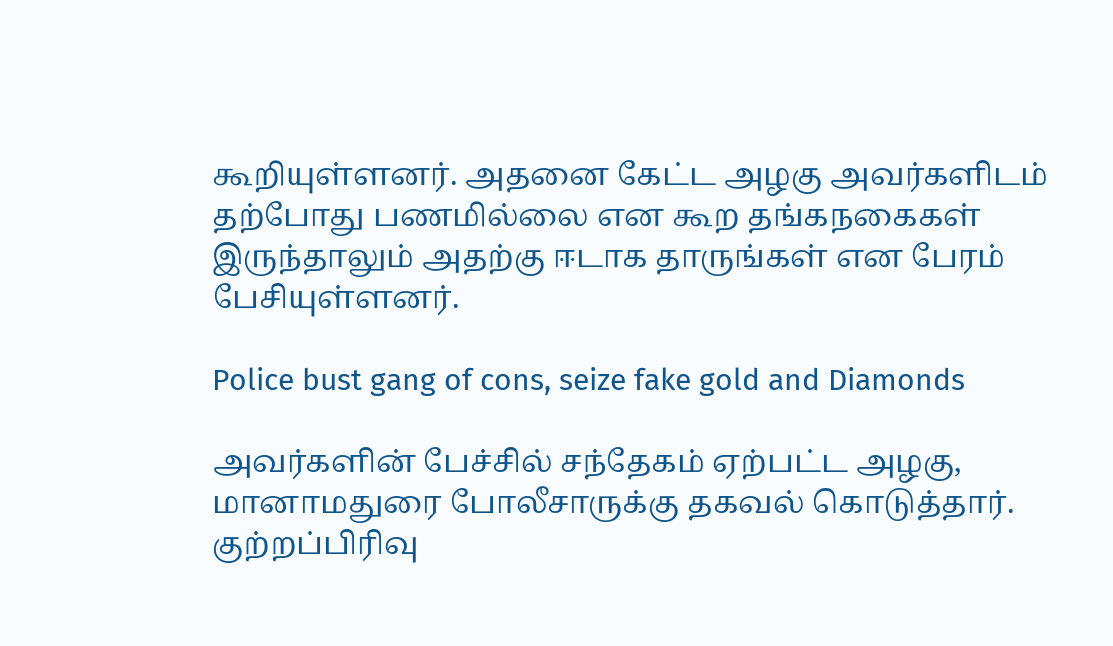கூறியுள்ளனர். அதனை கேட்ட அழகு அவர்களிடம் தற்போது பணமில்லை என கூற தங்கநகைகள் இருந்தாலும் அதற்கு ஈடாக தாருங்கள் என பேரம் பேசியுள்ளனர்.

Police bust gang of cons, seize fake gold and Diamonds

அவர்களின் பேச்சில் சந்தேகம் ஏற்பட்ட அழகு, மானாமதுரை போலீசாருக்கு தகவல் கொடுத்தார். குற்றப்பிரிவு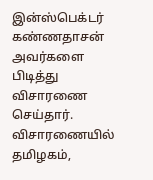இன்ஸ்பெக்டர் கண்ணதாசன் அவர்களை பிடித்து விசாரணை செய்தார். விசாரணையில் தமிழகம்,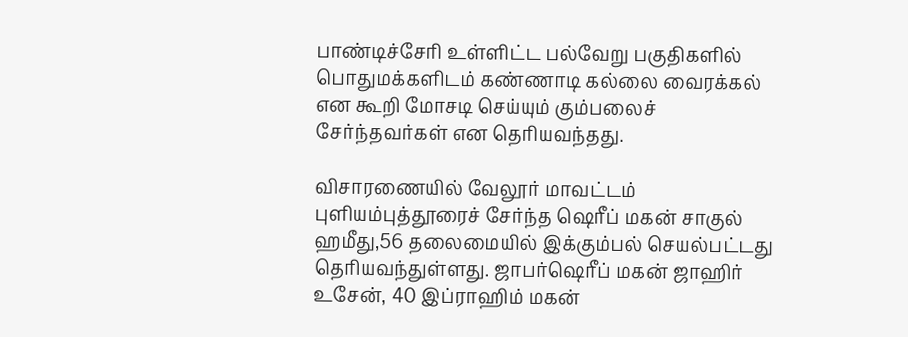பாண்டிச்சேரி உள்ளிட்ட பல்வேறு பகுதிகளில் பொதுமக்களிடம் கண்ணாடி கல்லை வைரக்கல் என கூறி மோசடி செய்யும் கும்பலைச் சேர்ந்தவர்கள் என தெரியவந்தது.

விசாரணையில் வேலூர் மாவட்டம் புளியம்புத்தூரைச் சேர்ந்த ஷெரீப் மகன் சாகுல் ஹமீது,56 தலைமையில் இக்கும்பல் செயல்பட்டது தெரியவந்துள்ளது. ஜாபர்ஷெரீப் மகன் ஜாஹிர் உசேன், 40 இப்ராஹிம் மகன்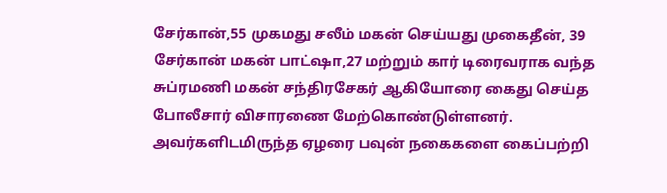சேர்கான்,55 முகமது சலீம் மகன் செய்யது முகைதீன், 39 சேர்கான் மகன் பாட்ஷா,27 மற்றும் கார் டிரைவராக வந்த சுப்ரமணி மகன் சந்திரசேகர் ஆகியோரை கைது செய்த போலீசார் விசாரணை மேற்கொண்டுள்ளனர். அவர்களிடமிருந்த ஏழரை பவுன் நகைகளை கைப்பற்றி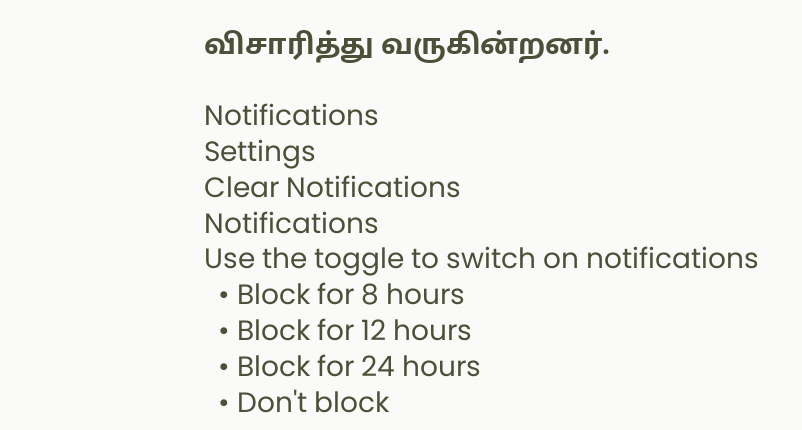விசாரித்து வருகின்றனர்.

Notifications
Settings
Clear Notifications
Notifications
Use the toggle to switch on notifications
  • Block for 8 hours
  • Block for 12 hours
  • Block for 24 hours
  • Don't block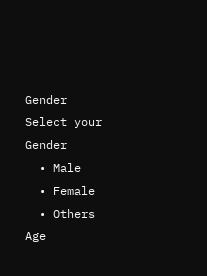Gender
Select your Gender
  • Male
  • Female
  • Others
Age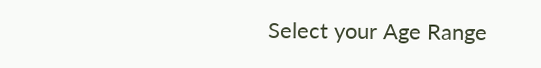Select your Age Range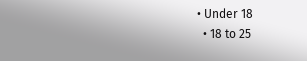• Under 18
  • 18 to 25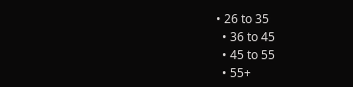• 26 to 35
  • 36 to 45
  • 45 to 55
  • 55+